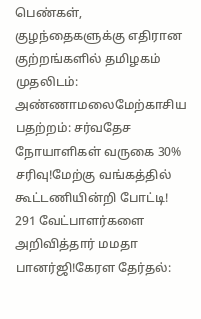பெண்கள், குழந்தைகளுக்கு எதிரான குற்றங்களில் தமிழகம் முதலிடம்: அண்ணாமலைமேற்காசிய பதற்றம்: சர்வதேச நோயாளிகள் வருகை 30% சரிவு!மேற்கு வங்கத்தில் கூட்டணியின்றி போட்டி! 291 வேட்பாளர்களை அறிவித்தார் மமதா பானர்ஜி!கேரள தேர்தல்: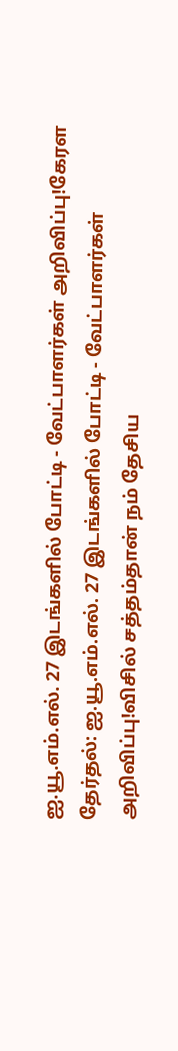ஐ.யூ.எம்.எல். 27 இடங்களில் போட்டி - வேட்பாளர்கள் அறிவிப்பு!கேரள தேர்தல்: ஐ.யூ.எம்.எல். 27 இடங்களில் போட்டி - வேட்பாளர்கள் அறிவிப்பு!விசில் சத்தம்தான் நம் தேசிய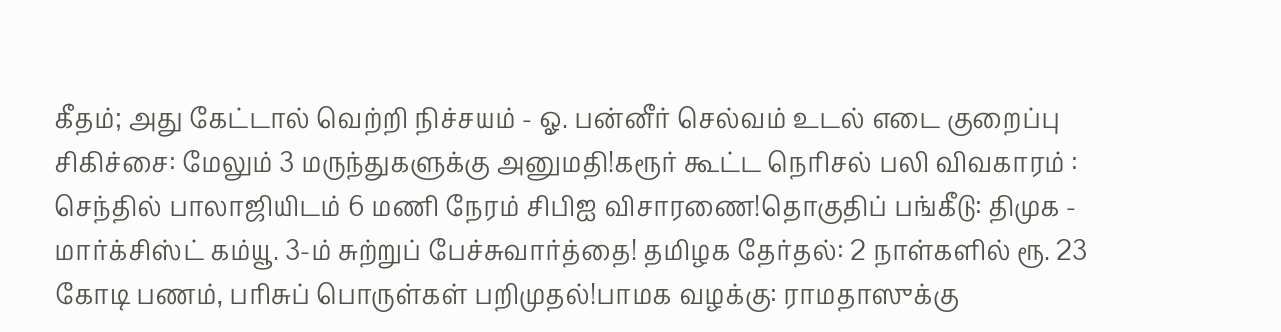கீதம்; அது கேட்டால் வெற்றி நிச்சயம் - ஓ. பன்னீர் செல்வம் உடல் எடை குறைப்பு சிகிச்சை: மேலும் 3 மருந்துகளுக்கு அனுமதி!கரூர் கூட்ட நெரிசல் பலி விவகாரம் : செந்தில் பாலாஜியிடம் 6 மணி நேரம் சிபிஐ விசாரணை!தொகுதிப் பங்கீடு: திமுக - மார்க்சிஸ்ட் கம்யூ. 3-ம் சுற்றுப் பேச்சுவார்த்தை! தமிழக தேர்தல்: 2 நாள்களில் ரூ. 23 கோடி பணம், பரிசுப் பொருள்கள் பறிமுதல்!பாமக வழக்கு: ராமதாஸுக்கு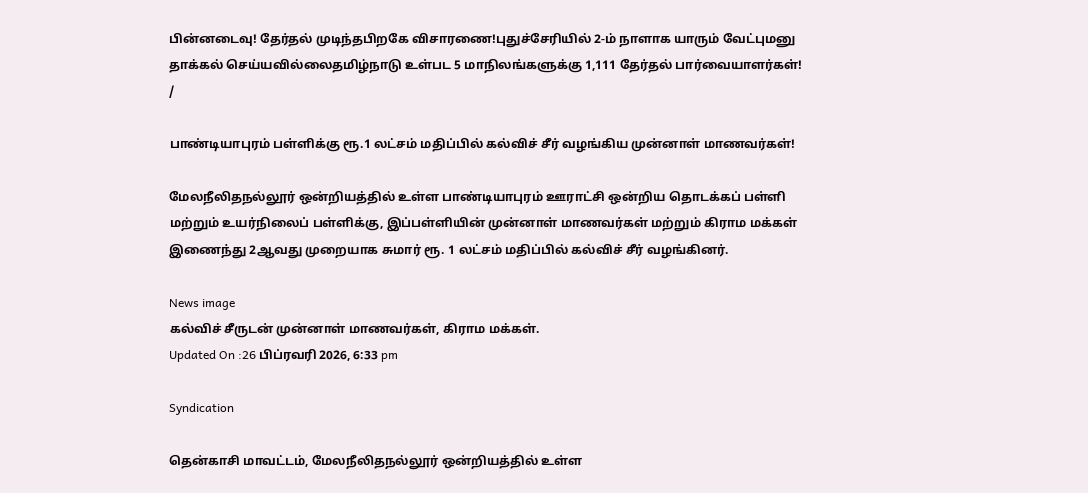பின்னடைவு! தேர்தல் முடிந்தபிறகே விசாரணை!புதுச்சேரியில் 2-ம் நாளாக யாரும் வேட்புமனு தாக்கல் செய்யவில்லைதமிழ்நாடு உள்பட 5 மாநிலங்களுக்கு 1,111 தேர்தல் பார்வையாளர்கள்!
/

பாண்டியாபுரம் பள்ளிக்கு ரூ.1 லட்சம் மதிப்பில் கல்விச் சீர் வழங்கிய முன்னாள் மாணவர்கள்!

மேலநீலிதநல்லூர் ஒன்றியத்தில் உள்ள பாண்டியாபுரம் ஊராட்சி ஒன்றிய தொடக்கப் பள்ளி மற்றும் உயர்நிலைப் பள்ளிக்கு, இப்பள்ளியின் முன்னாள் மாணவர்கள் மற்றும் கிராம மக்கள் இணைந்து 2ஆவது முறையாக சுமார் ரூ. 1 லட்சம் மதிப்பில் கல்விச் சீர் வழங்கினர்.

News image
கல்விச் சீருடன் முன்னாள் மாணவர்கள், கிராம மக்கள்.
Updated On :26 பிப்ரவரி 2026, 6:33 pm

Syndication

தென்காசி மாவட்டம், மேலநீலிதநல்லூர் ஒன்றியத்தில் உள்ள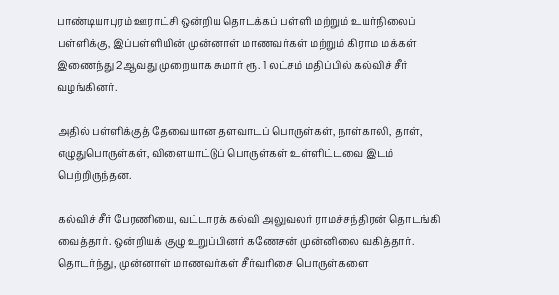பாண்டியாபுரம் ஊராட்சி ஒன்றிய தொடக்கப் பள்ளி மற்றும் உயர்நிலைப் பள்ளிக்கு, இப்பள்ளியின் முன்னாள் மாணவர்கள் மற்றும் கிராம மக்கள் இணைந்து 2ஆவது முறையாக சுமார் ரூ. 1 லட்சம் மதிப்பில் கல்விச் சீர் வழங்கினர்.

அதில் பள்ளிக்குத் தேவையான தளவாடப் பொருள்கள், நாள்காலி, தாள், எழுதுபொருள்கள், விளையாட்டுப் பொருள்கள் உள்ளிட்டவை இடம் பெற்றிருந்தன.

கல்விச் சீர் பேரணியை, வட்டாரக் கல்வி அலுவலர் ராமச்சந்திரன் தொடங்கி வைத்தார். ஒன்றியக் குழு உறுப்பினர் கணேசன் முன்னிலை வகித்தார். தொடர்ந்து, முன்னாள் மாணவர்கள் சீர்வரிசை பொருள்களை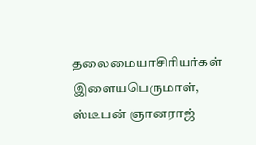தலைமையாசிரியர்கள் இளையபெருமாள், ஸ்டீபன் ஞானராஜ்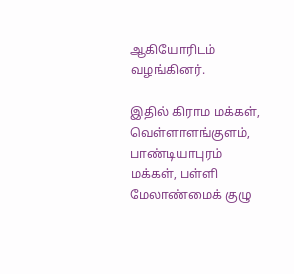ஆகியோரிடம் வழங்கினர்.

இதில் கிராம மக்கள், வெள்ளாளங்குளம், பாண்டியாபுரம் மக்கள், பள்ளி மேலாண்மைக் குழு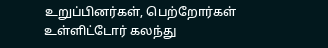உறுப்பினர்கள், பெற்றோர்கள் உள்ளிட்டோர் கலந்து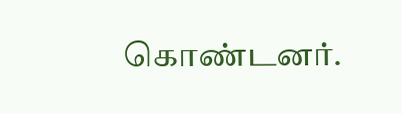கொண்டனர்.